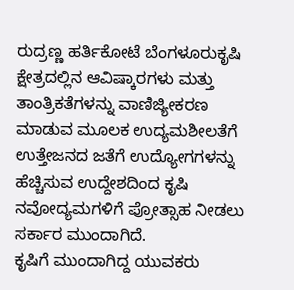ರುದ್ರಣ್ಣ ಹರ್ತಿಕೋಟೆ ಬೆಂಗಳೂರುಕೃಷಿ ಕ್ಷೇತ್ರದಲ್ಲಿನ ಆವಿಷ್ಕಾರಗಳು ಮತ್ತು ತಾಂತ್ರಿಕತೆಗಳನ್ನು ವಾಣಿಜ್ಯೀಕರಣ ಮಾಡುವ ಮೂಲಕ ಉದ್ಯಮಶೀಲತೆಗೆ ಉತ್ತೇಜನದ ಜತೆಗೆ ಉದ್ಯೋಗಗಳನ್ನು ಹೆಚ್ಚಿಸುವ ಉದ್ದೇಶದಿಂದ ಕೃಷಿ ನವೋದ್ಯಮಗಳಿಗೆ ಪ್ರೋತ್ಸಾಹ ನೀಡಲು ಸರ್ಕಾರ ಮುಂದಾಗಿದೆ.
ಕೃಷಿಗೆ ಮುಂದಾಗಿದ್ದ ಯುವಕರು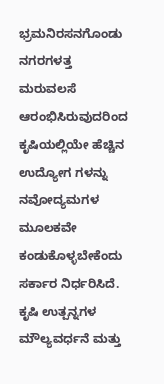ಭ್ರಮನಿರಸನಗೊಂಡು ನಗರಗಳತ್ತ ಮರುವಲಸೆ ಆರಂಭಿಸಿರುವುದರಿಂದ ಕೃಷಿಯಲ್ಲಿಯೇ ಹೆಚ್ಚಿನ ಉದ್ಯೋಗ ಗಳನ್ನು ನವೋದ್ಯಮಗಳ ಮೂಲಕವೇ ಕಂಡುಕೊಳ್ಳಬೇಕೆಂದು ಸರ್ಕಾರ ನಿರ್ಧರಿಸಿದೆ. ಕೃಷಿ ಉತ್ಪನ್ನಗಳ ಮೌಲ್ಯವರ್ಧನೆ ಮತ್ತು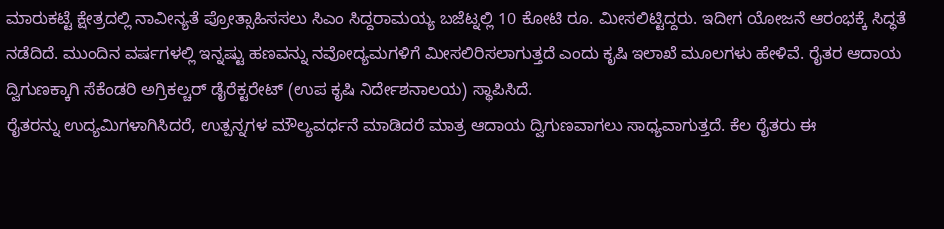ಮಾರುಕಟ್ಟೆ ಕ್ಷೇತ್ರದಲ್ಲಿ ನಾವೀನ್ಯತೆ ಪ್ರೋತ್ಸಾಹಿಸಸಲು ಸಿಎಂ ಸಿದ್ದರಾಮಯ್ಯ ಬಜೆಟ್ನಲ್ಲಿ 10 ಕೋಟಿ ರೂ. ಮೀಸಲಿಟ್ಟಿದ್ದರು. ಇದೀಗ ಯೋಜನೆ ಆರಂಭಕ್ಕೆ ಸಿದ್ಧತೆ ನಡೆದಿದೆ. ಮುಂದಿನ ವರ್ಷಗಳಲ್ಲಿ ಇನ್ನಷ್ಟು ಹಣವನ್ನು ನವೋದ್ಯಮಗಳಿಗೆ ಮೀಸಲಿರಿಸಲಾಗುತ್ತದೆ ಎಂದು ಕೃಷಿ ಇಲಾಖೆ ಮೂಲಗಳು ಹೇಳಿವೆ. ರೈತರ ಆದಾಯ ದ್ವಿಗುಣಕ್ಕಾಗಿ ಸೆಕೆಂಡರಿ ಅಗ್ರಿಕಲ್ಚರ್ ಡೈರೆಕ್ಟರೇಟ್ (ಉಪ ಕೃಷಿ ನಿರ್ದೇಶನಾಲಯ) ಸ್ಥಾಪಿಸಿದೆ.
ರೈತರನ್ನು ಉದ್ಯಮಿಗಳಾಗಿಸಿದರೆ, ಉತ್ಪನ್ನಗಳ ಮೌಲ್ಯವರ್ಧನೆ ಮಾಡಿದರೆ ಮಾತ್ರ ಆದಾಯ ದ್ವಿಗುಣವಾಗಲು ಸಾಧ್ಯವಾಗುತ್ತದೆ. ಕೆಲ ರೈತರು ಈ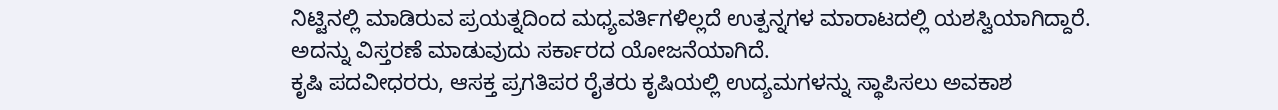ನಿಟ್ಟಿನಲ್ಲಿ ಮಾಡಿರುವ ಪ್ರಯತ್ನದಿಂದ ಮಧ್ಯವರ್ತಿಗಳಿಲ್ಲದೆ ಉತ್ಪನ್ನಗಳ ಮಾರಾಟದಲ್ಲಿ ಯಶಸ್ವಿಯಾಗಿದ್ದಾರೆ. ಅದನ್ನು ವಿಸ್ತರಣೆ ಮಾಡುವುದು ಸರ್ಕಾರದ ಯೋಜನೆಯಾಗಿದೆ.
ಕೃಷಿ ಪದವೀಧರರು, ಆಸಕ್ತ ಪ್ರಗತಿಪರ ರೈತರು ಕೃಷಿಯಲ್ಲಿ ಉದ್ಯಮಗಳನ್ನು ಸ್ಥಾಪಿಸಲು ಅವಕಾಶ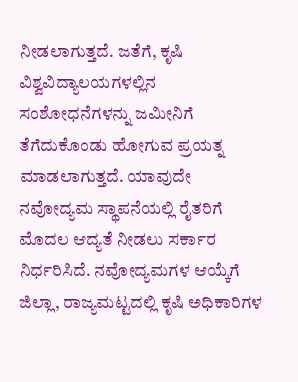ನೀಡಲಾಗುತ್ತದೆ. ಜತೆಗೆ, ಕೃಷಿ ವಿಶ್ವವಿದ್ಯಾಲಯಗಳಲ್ಲಿನ ಸಂಶೋಧನೆಗಳನ್ನು ಜಮೀನಿಗೆ ತೆಗೆದುಕೊಂಡು ಹೋಗುವ ಪ್ರಯತ್ನ ಮಾಡಲಾಗುತ್ತದೆ. ಯಾವುದೇ ನವೋದ್ಯಮ ಸ್ಥಾಪನೆಯಲ್ಲಿ ರೈತರಿಗೆ ಮೊದಲ ಆದ್ಯತೆ ನೀಡಲು ಸರ್ಕಾರ ನಿರ್ಧರಿಸಿದೆ. ನವೋದ್ಯಮಗಳ ಆಯ್ಕೆಗೆ ಜಿಲ್ಲಾ, ರಾಜ್ಯಮಟ್ಟದಲ್ಲಿ ಕೃಷಿ ಅಧಿಕಾರಿಗಳ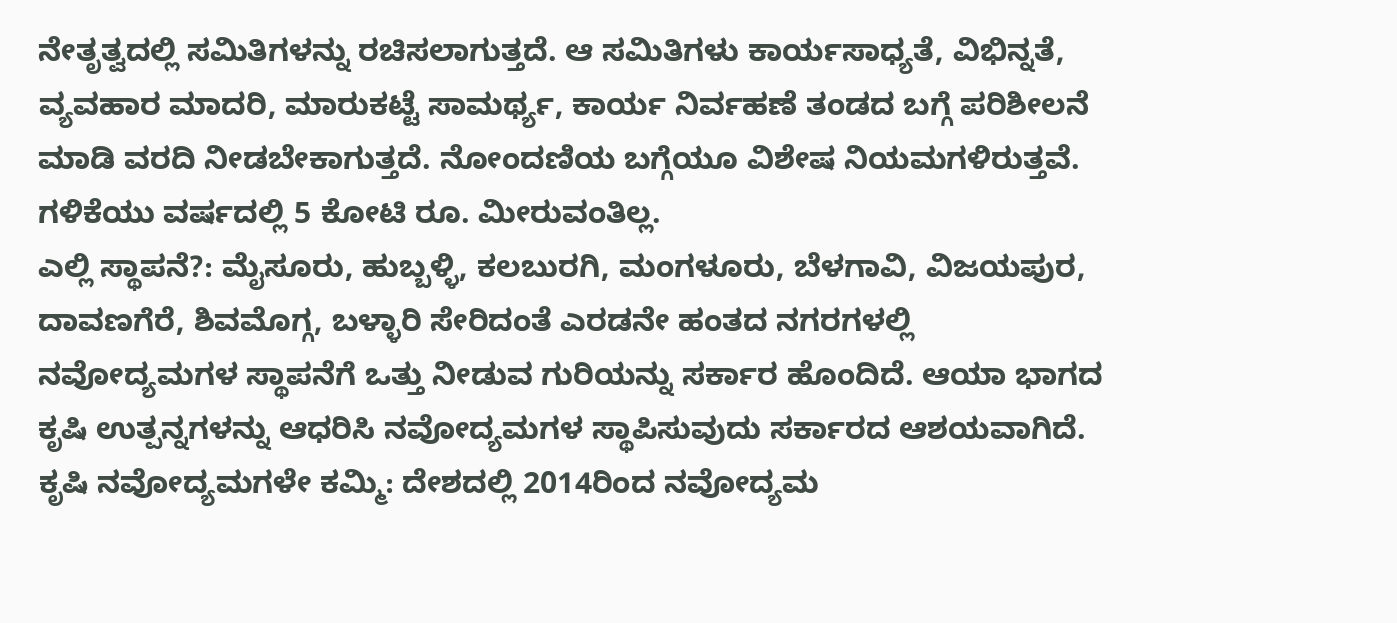ನೇತೃತ್ವದಲ್ಲಿ ಸಮಿತಿಗಳನ್ನು ರಚಿಸಲಾಗುತ್ತದೆ. ಆ ಸಮಿತಿಗಳು ಕಾರ್ಯಸಾಧ್ಯತೆ, ವಿಭಿನ್ನತೆ, ವ್ಯವಹಾರ ಮಾದರಿ, ಮಾರುಕಟ್ಟೆ ಸಾಮರ್ಥ್ಯ, ಕಾರ್ಯ ನಿರ್ವಹಣೆ ತಂಡದ ಬಗ್ಗೆ ಪರಿಶೀಲನೆ ಮಾಡಿ ವರದಿ ನೀಡಬೇಕಾಗುತ್ತದೆ. ನೋಂದಣಿಯ ಬಗ್ಗೆಯೂ ವಿಶೇಷ ನಿಯಮಗಳಿರುತ್ತವೆ. ಗಳಿಕೆಯು ವರ್ಷದಲ್ಲಿ 5 ಕೋಟಿ ರೂ. ಮೀರುವಂತಿಲ್ಲ.
ಎಲ್ಲಿ ಸ್ಥಾಪನೆ?: ಮೈಸೂರು, ಹುಬ್ಬಳ್ಳಿ, ಕಲಬುರಗಿ, ಮಂಗಳೂರು, ಬೆಳಗಾವಿ, ವಿಜಯಪುರ, ದಾವಣಗೆರೆ, ಶಿವಮೊಗ್ಗ, ಬಳ್ಳಾರಿ ಸೇರಿದಂತೆ ಎರಡನೇ ಹಂತದ ನಗರಗಳಲ್ಲಿ ನವೋದ್ಯಮಗಳ ಸ್ಥಾಪನೆಗೆ ಒತ್ತು ನೀಡುವ ಗುರಿಯನ್ನು ಸರ್ಕಾರ ಹೊಂದಿದೆ. ಆಯಾ ಭಾಗದ ಕೃಷಿ ಉತ್ಪನ್ನಗಳನ್ನು ಆಧರಿಸಿ ನವೋದ್ಯಮಗಳ ಸ್ಥಾಪಿಸುವುದು ಸರ್ಕಾರದ ಆಶಯವಾಗಿದೆ.
ಕೃಷಿ ನವೋದ್ಯಮಗಳೇ ಕಮ್ಮಿ: ದೇಶದಲ್ಲಿ 2014ರಿಂದ ನವೋದ್ಯಮ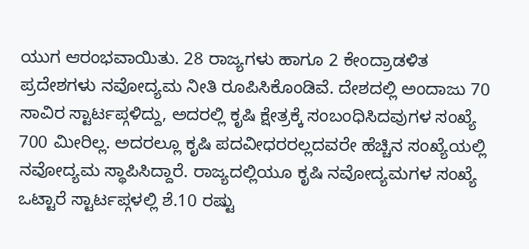ಯುಗ ಆರಂಭವಾಯಿತು. 28 ರಾಜ್ಯಗಳು ಹಾಗೂ 2 ಕೇಂದ್ರಾಡಳಿತ ಪ್ರದೇಶಗಳು ನವೋದ್ಯಮ ನೀತಿ ರೂಪಿಸಿಕೊಂಡಿವೆ. ದೇಶದಲ್ಲಿ ಅಂದಾಜು 70 ಸಾವಿರ ಸ್ಟಾರ್ಟಪ್ಗಳಿದ್ದು, ಅದರಲ್ಲಿ ಕೃಷಿ ಕ್ಷೇತ್ರಕ್ಕೆ ಸಂಬಂಧಿಸಿದವುಗಳ ಸಂಖ್ಯೆ 700 ಮೀರಿಲ್ಲ. ಅದರಲ್ಲೂ ಕೃಷಿ ಪದವೀಧರರಲ್ಲದವರೇ ಹೆಚ್ಚಿನ ಸಂಖ್ಯೆಯಲ್ಲಿ ನವೋದ್ಯಮ ಸ್ಥಾಪಿಸಿದ್ದಾರೆ. ರಾಜ್ಯದಲ್ಲಿಯೂ ಕೃಷಿ ನವೋದ್ಯಮಗಳ ಸಂಖ್ಯೆ ಒಟ್ಟಾರೆ ಸ್ಟಾರ್ಟಪ್ಗಳಲ್ಲಿ ಶೆ.10 ರಷ್ಟು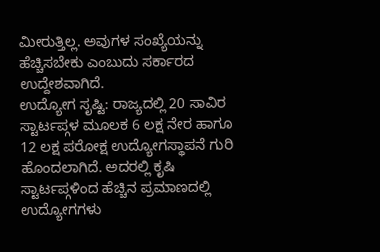ಮೀರುತ್ತಿಲ್ಲ. ಅವುಗಳ ಸಂಖ್ಯೆಯನ್ನು ಹೆಚ್ಚಿಸಬೇಕು ಎಂಬುದು ಸರ್ಕಾರದ ಉದ್ದೇಶವಾಗಿದೆ.
ಉದ್ಯೋಗ ಸೃಷ್ಟಿ: ರಾಜ್ಯದಲ್ಲಿ 20 ಸಾವಿರ ಸ್ಟಾರ್ಟಪ್ಗಳ ಮೂಲಕ 6 ಲಕ್ಷ ನೇರ ಹಾಗೂ 12 ಲಕ್ಷ ಪರೋಕ್ಷ ಉದ್ಯೋಗಸ್ಥಾಪನೆ ಗುರಿ ಹೊಂದಲಾಗಿದೆ. ಅದರಲ್ಲಿ ಕೃಷಿ ಸ್ಟಾರ್ಟಪ್ಗಳಿಂದ ಹೆಚ್ಚಿನ ಪ್ರಮಾಣದಲ್ಲಿ ಉದ್ಯೋಗಗಳು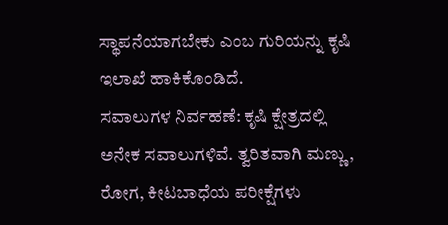ಸ್ಥಾಪನೆಯಾಗಬೇಕು ಎಂಬ ಗುರಿಯನ್ನು ಕೃಷಿ ಇಲಾಖೆ ಹಾಕಿಕೊಂಡಿದೆ.
ಸವಾಲುಗಳ ನಿರ್ವಹಣೆ: ಕೃಷಿ ಕ್ಷೇತ್ರದಲ್ಲಿ ಅನೇಕ ಸವಾಲುಗಳಿವೆ. ತ್ವರಿತವಾಗಿ ಮಣ್ಣು, ರೋಗ, ಕೀಟಬಾಧೆಯ ಪರೀಕ್ಷೆಗಳು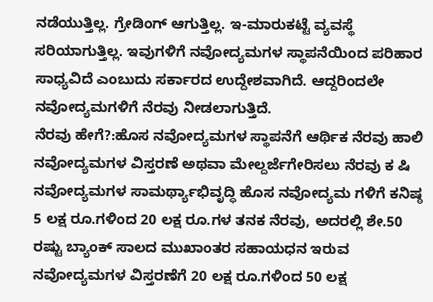ನಡೆಯುತ್ತಿಲ್ಲ. ಗ್ರೇಡಿಂಗ್ ಆಗುತ್ತಿಲ್ಲ. ಇ-ಮಾರುಕಟ್ಟೆ ವ್ಯವಸ್ಥೆ ಸರಿಯಾಗುತ್ತಿಲ್ಲ. ಇವುಗಳಿಗೆ ನವೋದ್ಯಮಗಳ ಸ್ಥಾಪನೆಯಿಂದ ಪರಿಹಾರ ಸಾಧ್ಯವಿದೆ ಎಂಬುದು ಸರ್ಕಾರದ ಉದ್ದೇಶವಾಗಿದೆ. ಆದ್ದರಿಂದಲೇ ನವೋದ್ಯಮಗಳಿಗೆ ನೆರವು ನೀಡಲಾಗುತ್ತಿದೆ.
ನೆರವು ಹೇಗೆ?:ಹೊಸ ನವೋದ್ಯಮಗಳ ಸ್ಥಾಪನೆಗೆ ಆರ್ಥಿಕ ನೆರವು ಹಾಲಿ ನವೋದ್ಯಮಗಳ ವಿಸ್ತರಣೆ ಅಥವಾ ಮೇಲ್ದರ್ಜೆಗೇರಿಸಲು ನೆರವು ಕ ಷಿ ನವೋದ್ಯಮಗಳ ಸಾಮರ್ಥ್ಯಾಭಿವೃದ್ಧಿ ಹೊಸ ನವೋದ್ಯಮ ಗಳಿಗೆ ಕನಿಷ್ಠ 5 ಲಕ್ಷ ರೂ.ಗಳಿಂದ 20 ಲಕ್ಷ ರೂ.ಗಳ ತನಕ ನೆರವು, ಅದರಲ್ಲಿ ಶೇ.50 ರಷ್ಟು ಬ್ಯಾಂಕ್ ಸಾಲದ ಮುಖಾಂತರ ಸಹಾಯಧನ ಇರುವ ನವೋದ್ಯಮಗಳ ವಿಸ್ತರಣೆಗೆ 20 ಲಕ್ಷ ರೂ.ಗಳಿಂದ 50 ಲಕ್ಷ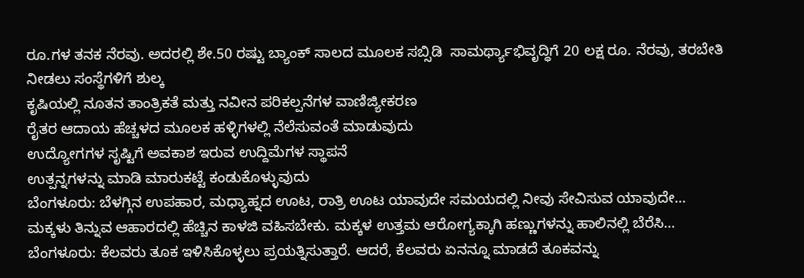ರೂ.ಗಳ ತನಕ ನೆರವು. ಅದರಲ್ಲಿ ಶೇ.50 ರಷ್ಟು ಬ್ಯಾಂಕ್ ಸಾಲದ ಮೂಲಕ ಸಬ್ಸಿಡಿ  ಸಾಮರ್ಥ್ಯಾಭಿವೃದ್ಧಿಗೆ 20 ಲಕ್ಷ ರೂ. ನೆರವು, ತರಬೇತಿ ನೀಡಲು ಸಂಸ್ಥೆಗಳಿಗೆ ಶುಲ್ಕ
ಕೃಷಿಯಲ್ಲಿ ನೂತನ ತಾಂತ್ರಿಕತೆ ಮತ್ತು ನವೀನ ಪರಿಕಲ್ಪನೆಗಳ ವಾಣಿಜ್ಯೀಕರಣ
ರೈತರ ಆದಾಯ ಹೆಚ್ಚಳದ ಮೂಲಕ ಹಳ್ಳಿಗಳಲ್ಲಿ ನೆಲೆಸುವಂತೆ ಮಾಡುವುದು
ಉದ್ಯೋಗಗಳ ಸೃಷ್ಟಿಗೆ ಅವಕಾಶ ಇರುವ ಉದ್ದಿಮೆಗಳ ಸ್ಥಾಪನೆ
ಉತ್ಪನ್ನಗಳನ್ನು ಮಾಡಿ ಮಾರುಕಟ್ಟೆ ಕಂಡುಕೊಳ್ಳುವುದು
ಬೆಂಗಳೂರು: ಬೆಳಗ್ಗಿನ ಉಪಹಾರ, ಮಧ್ಯಾಹ್ನದ ಊಟ, ರಾತ್ರಿ ಊಟ ಯಾವುದೇ ಸಮಯದಲ್ಲಿ ನೀವು ಸೇವಿಸುವ ಯಾವುದೇ…
ಮಕ್ಕಳು ತಿನ್ನುವ ಆಹಾರದಲ್ಲಿ ಹೆಚ್ಚಿನ ಕಾಳಜಿ ವಹಿಸಬೇಕು. ಮಕ್ಕಳ ಉತ್ತಮ ಆರೋಗ್ಯಕ್ಕಾಗಿ ಹಣ್ಣುಗಳನ್ನು ಹಾಲಿನಲ್ಲಿ ಬೆರೆಸಿ…
ಬೆಂಗಳೂರು: ಕೆಲವರು ತೂಕ ಇಳಿಸಿಕೊಳ್ಳಲು ಪ್ರಯತ್ನಿಸುತ್ತಾರೆ. ಆದರೆ, ಕೆಲವರು ಏನನ್ನೂ ಮಾಡದೆ ತೂಕವನ್ನು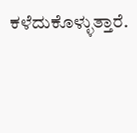ಕಳೆದುಕೊಳ್ಳುತ್ತಾರೆ.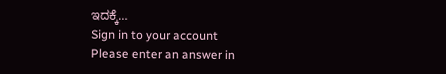ಇದಕ್ಕೆ…
Sign in to your account
Please enter an answer in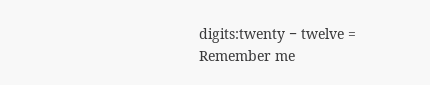digits:twenty − twelve =
Remember me